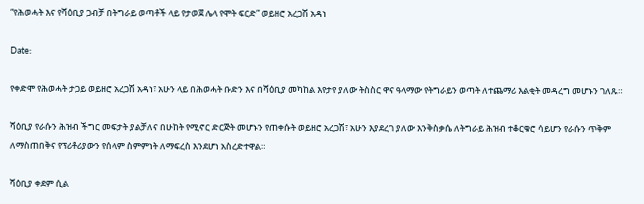“የሕወሓት እና የሻዕቢያ ጋብቻ በትግራይ ወጣቶች ላይ የታወጀ ሌላ የሞት ፍርድ” ወይዘሮ አረጋሽ አዳነ

Date:

የቀድሞ የሕወሓት ታጋይ ወይዘሮ አረጋሽ አዳነ፣ አሁን ላይ በሕወሓት ቡድን እና በሻዕቢያ መካከል እየታየ ያለው ትስስር ዋና ዓላማው የትግራይን ወጣት ለተጨማሪ እልቂት መዳረግ መሆኑን ገለጹ።

ሻዕቢያ የራሱን ሕዝብ ችግር መፍታት ያልቻለና በሁከት የሚኖር ድርጅት መሆኑን የጠቀሱት ወይዘሮ አረጋሽ፣ አሁን እያደረገ ያለው እንቅስቃሴ ለትግራይ ሕዝብ ተቆርቁሮ ሳይሆን የራሱን ጥቅም ለማስጠበቅና የፕሪቶሪያውን የሰላም ስምምነት ለማፍረስ እንደሆነ አስረድተዋል።

ሻዕቢያ ቀደም ሲል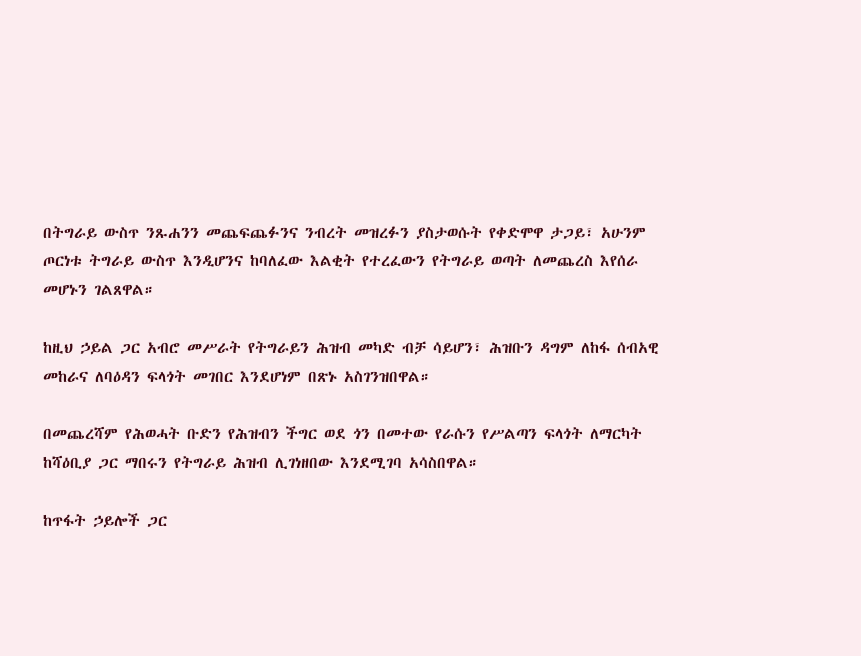በትግራይ ውስጥ ንጹሐንን መጨፍጨፉንና ንብረት መዝረፉን ያስታወሱት የቀድሞዋ ታጋይ፣ አሁንም ጦርነቱ ትግራይ ውስጥ እንዲሆንና ከባለፈው እልቂት የተረፈውን የትግራይ ወጣት ለመጨረስ እየሰራ መሆኑን ገልጸዋል።

ከዚህ ኃይል ጋር አብሮ መሥራት የትግራይን ሕዝብ መካድ ብቻ ሳይሆን፣ ሕዝቡን ዳግም ለከፋ ሰብአዊ መከራና ለባዕዳን ፍላጎት መገበር እንደሆነም በጽኑ አስገንዝበዋል።

በመጨረሻም የሕወሓት ቡድን የሕዝብን ችግር ወደ ጎን በመተው የራሱን የሥልጣን ፍላጎት ለማርካት ከሻዕቢያ ጋር ማበሩን የትግራይ ሕዝብ ሊገነዘበው እንደሚገባ አሳስበዋል።

ከጥፋት ኃይሎች ጋር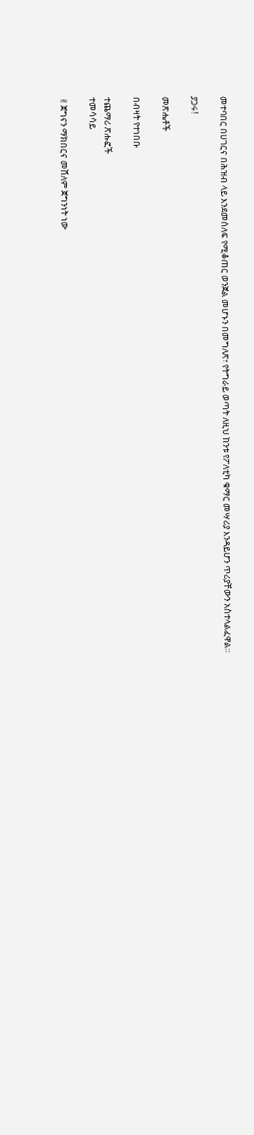መተባበር በሀገርና በሕዝብ ላይ እንደመሰለፍ የሚቆጠር ወንጀል መሆኑን በመግለጽ፣ የትግራይ ወጣት ለዚህ ከንቱ የፖለቲካ ቁማር መሣሪያ እንዳይሆን ጥሪያቸውን አስተላልፈዋል።

ያጋሩ!

መጽሔቶች

በብዛት የተነበቡ

ተጨማሪ ጽሑፎች
ተመሳሳይ

✌ጀግናን ማክበርና መሸለም ጀግንነት ነው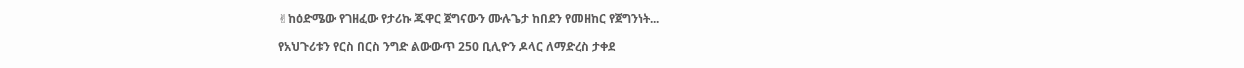✌ከዕድሜው የገዘፈው የታሪኩ ጁዋር ጀግናውን ሙሉጌታ ከበደን የመዘከር የጀግንነት...

የአህጉሪቱን የርስ በርስ ንግድ ልውውጥ 250 ቢሊዮን ዶላር ለማድረስ ታቀደ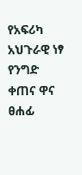የአፍሪካ አህጉራዊ ነፃ የንግድ ቀጠና ዋና ፀሐፊ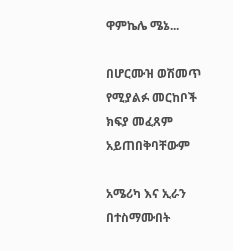ዋምኬሌ ሜኔ...

በሆርሙዝ ወሽመጥ የሚያልፉ መርከቦች ክፍያ መፈጸም አይጠበቅባቸውም

አሜሪካ እና ኢራን በተስማሙበት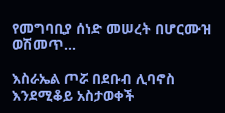የመግባቢያ ሰነድ መሠረት በሆርሙዝ ወሽመጥ...

እስራኤል ጦሯ በደቡብ ሊባኖስ እንደሚቆይ አስታወቀች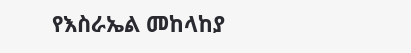የእስራኤል መከላከያ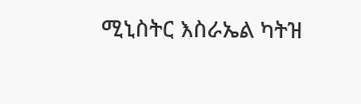ሚኒስትር እስራኤል ካትዝ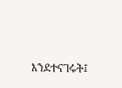እንደተናገሩት፤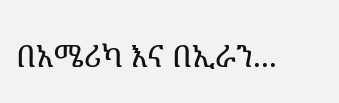በአሜሪካ እና በኢራን...